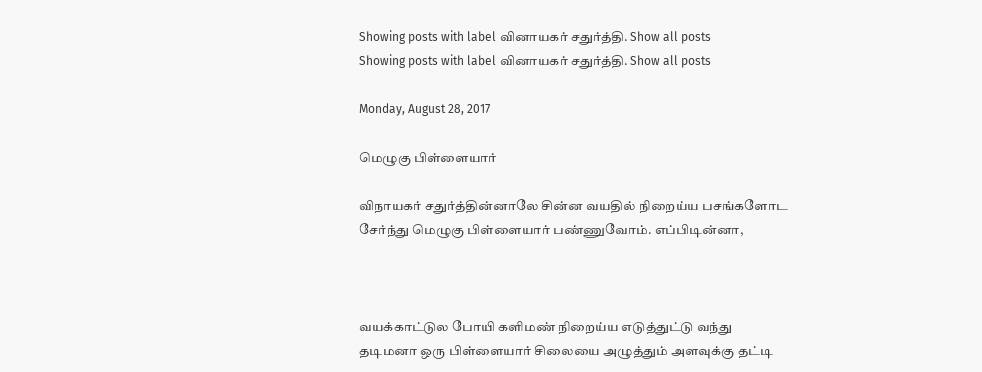Showing posts with label வினாயகர் சதுர்த்தி. Show all posts
Showing posts with label வினாயகர் சதுர்த்தி. Show all posts

Monday, August 28, 2017

மெழுகு பிள்ளையார்

விநாயகர் சதுர்த்தின்னாலே சின்ன வயதில் நிறைய்ய பசங்களோட சேர்ந்து மெழுகு பிள்ளையார் பண்ணுவோம். எப்பிடின்னா,



வயக்காட்டுல போயி களிமண் நிறைய்ய எடுத்துட்டு வந்து தடிமனா ஒரு பிள்ளையார் சிலையை அழுத்தும் அளவுக்கு தட்டி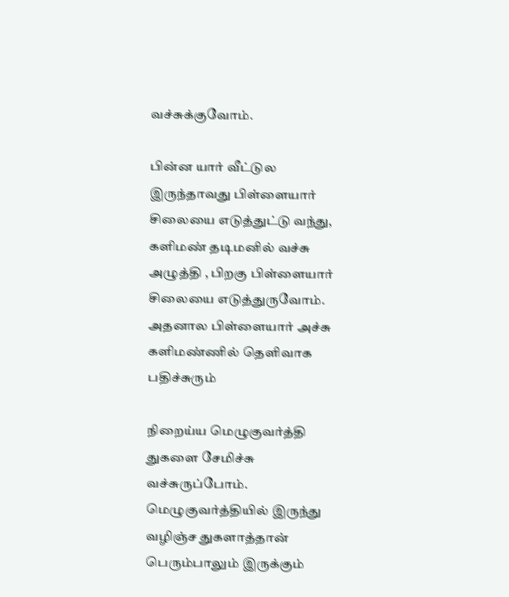வச்சுக்குவோம்.

பின்ன யார் வீட்டுல இருந்தாவது பிள்ளையார் சிலையை எடுத்துட்டு வந்து, களிமண் தடிமனில் வச்சு அழுத்தி , பிறகு பிள்ளையார் சிலையை எடுத்துருவோம். அதனால பிள்ளையார் அச்சு களிமண்ணில் தெளிவாக பதிச்சுரும்

நிறைய்ய மெழுகுவர்த்தி துகளை சேமிச்சு வச்சுருப்போம். மெழுகுவர்த்தியில் இருந்து வழிஞ்ச துகளாத்தான் பெரும்பாலும் இருக்கும்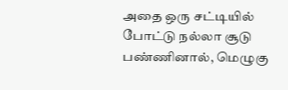அதை ஒரு சட்டியில் போட்டு நல்லா சூடு பண்ணினால், மெழுகு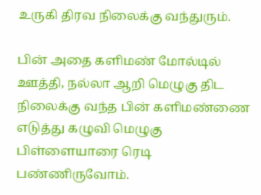உருகி திரவ நிலைக்கு வந்துரும்.

பின் அதை களிமண் மோல்டில் ஊத்தி, நல்லா ஆறி மெழுகு திட நிலைக்கு வந்த பின் களிமண்ணை எடுத்து கழுவி மெழுகு பிள்ளையாரை ரெடி பண்ணிருவோம்.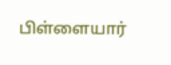பிள்ளையார்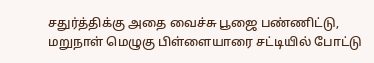சதுர்த்திக்கு அதை வைச்சு பூஜை பண்ணிட்டு, மறுநாள் மெழுகு பிள்ளையாரை சட்டியில் போட்டு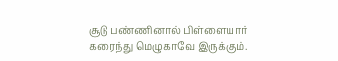சூடு பண்ணினால் பிள்ளையார் கரைந்து மெழுகாவே இருக்கும்.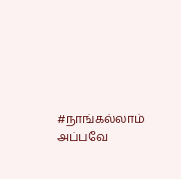#நாங்கல்லாம் அப்பவே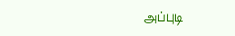அப்புடி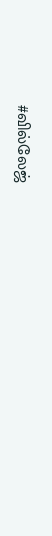#வில்லேஜ்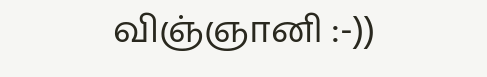விஞ்ஞானி :-))